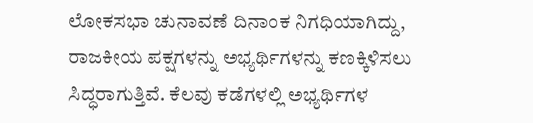ಲೋಕಸಭಾ ಚುನಾವಣೆ ದಿನಾಂಕ ನಿಗಧಿಯಾಗಿದ್ದು, ರಾಜಕೀಯ ಪಕ್ಷಗಳನ್ನು ಅಭ್ಯರ್ಥಿಗಳನ್ನು ಕಣಕ್ಕಿಳಿಸಲು ಸಿದ್ಧರಾಗುತ್ತಿವೆ. ಕೆಲವು ಕಡೆಗಳಲ್ಲಿ ಅಭ್ಯರ್ಥಿಗಳ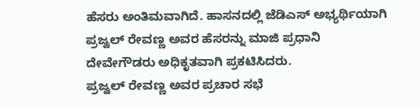ಹೆಸರು ಅಂತಿಮವಾಗಿದೆ. ಹಾಸನದಲ್ಲಿ ಜೆಡಿಎಸ್ ಅಭ್ಯರ್ಥಿಯಾಗಿ ಪ್ರಜ್ವಲ್ ರೇವಣ್ಣ ಅವರ ಹೆಸರನ್ನು ಮಾಜಿ ಪ್ರಧಾನಿ ದೇವೇಗೌಡರು ಅಧಿಕೃತವಾಗಿ ಪ್ರಕಟಿಸಿದರು.
ಪ್ರಜ್ವಲ್ ರೇವಣ್ಣ ಅವರ ಪ್ರಚಾರ ಸಭೆ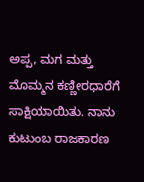ಅಪ್ಪ, ಮಗ ಮತ್ತು ಮೊಮ್ಮನ ಕಣ್ಣೀರಧಾರೆಗೆ ಸಾಕ್ಷಿಯಾಯಿತು. ನಾನು ಕುಟುಂಬ ರಾಜಕಾರಣ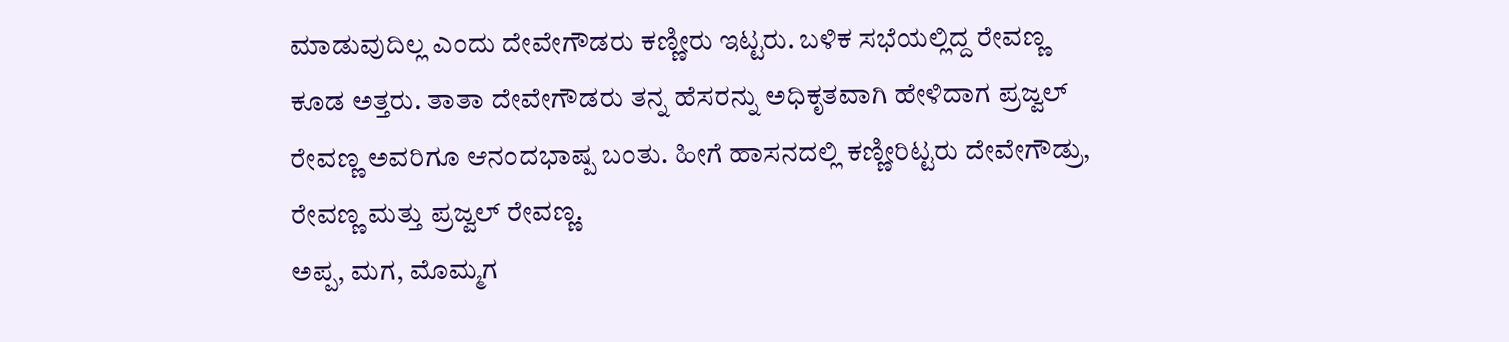ಮಾಡುವುದಿಲ್ಲ ಎಂದು ದೇವೇಗೌಡರು ಕಣ್ಣೀರು ಇಟ್ಟರು. ಬಳಿಕ ಸಭೆಯಲ್ಲಿದ್ದ ರೇವಣ್ಣ ಕೂಡ ಅತ್ತರು. ತಾತಾ ದೇವೇಗೌಡರು ತನ್ನ ಹೆಸರನ್ನು ಅಧಿಕೃತವಾಗಿ ಹೇಳಿದಾಗ ಪ್ರಜ್ವಲ್ ರೇವಣ್ಣ ಅವರಿಗೂ ಆನಂದಭಾಷ್ಪ ಬಂತು. ಹೀಗೆ ಹಾಸನದಲ್ಲಿ ಕಣ್ಣೀರಿಟ್ಟರು ದೇವೇಗೌಡ್ರು, ರೇವಣ್ಣ ಮತ್ತು ಪ್ರಜ್ವಲ್ ರೇವಣ್ಣ.
ಅಪ್ಪ, ಮಗ, ಮೊಮ್ಮಗ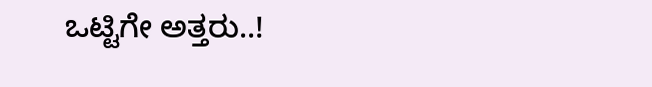ಒಟ್ಟಿಗೇ ಅತ್ತರು..!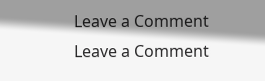Leave a Comment
Leave a Comment